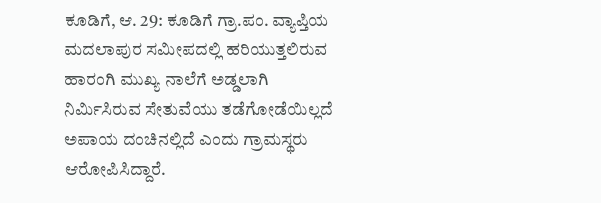ಕೂಡಿಗೆ, ಆ. 29: ಕೂಡಿಗೆ ಗ್ರಾ.ಪಂ. ವ್ಯಾಪ್ತಿಯ ಮದಲಾಪುರ ಸಮೀಪದಲ್ಲಿ ಹರಿಯುತ್ತಲಿರುವ ಹಾರಂಗಿ ಮುಖ್ಯ ನಾಲೆಗೆ ಅಡ್ಡಲಾಗಿ ನಿರ್ಮಿಸಿರುವ ಸೇತುವೆಯು ತಡೆಗೋಡೆಯಿಲ್ಲದೆ ಅಪಾಯ ದಂಚಿನಲ್ಲಿದೆ ಎಂದು ಗ್ರಾಮಸ್ಥರು ಆರೋಪಿಸಿದ್ದಾರೆ.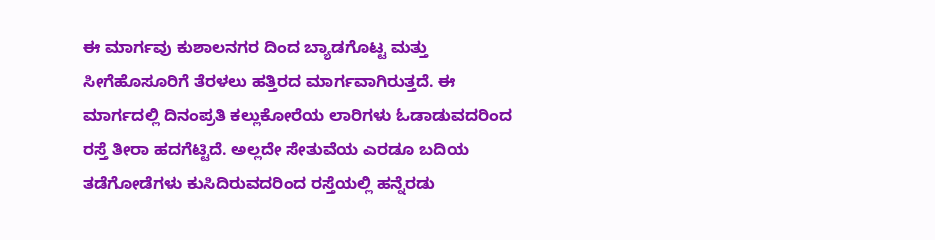ಈ ಮಾರ್ಗವು ಕುಶಾಲನಗರ ದಿಂದ ಬ್ಯಾಡಗೊಟ್ಟ ಮತ್ತು ಸೀಗೆಹೊಸೂರಿಗೆ ತೆರಳಲು ಹತ್ತಿರದ ಮಾರ್ಗವಾಗಿರುತ್ತದೆ. ಈ ಮಾರ್ಗದಲ್ಲಿ ದಿನಂಪ್ರತಿ ಕಲ್ಲುಕೋರೆಯ ಲಾರಿಗಳು ಓಡಾಡುವದರಿಂದ ರಸ್ತೆ ತೀರಾ ಹದಗೆಟ್ಟಿದೆ. ಅಲ್ಲದೇ ಸೇತುವೆಯ ಎರಡೂ ಬದಿಯ ತಡೆಗೋಡೆಗಳು ಕುಸಿದಿರುವದರಿಂದ ರಸ್ತೆಯಲ್ಲಿ ಹನ್ನೆರಡು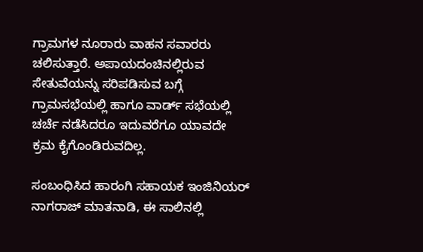ಗ್ರಾಮಗಳ ನೂರಾರು ವಾಹನ ಸವಾರರು ಚಲಿಸುತ್ತಾರೆ. ಅಪಾಯದಂಚಿನಲ್ಲಿರುವ ಸೇತುವೆಯನ್ನು ಸರಿಪಡಿಸುವ ಬಗ್ಗೆ ಗ್ರಾಮಸಭೆಯಲ್ಲಿ ಹಾಗೂ ವಾರ್ಡ್ ಸಭೆಯಲ್ಲಿ ಚರ್ಚೆ ನಡೆಸಿದರೂ ಇದುವರೆಗೂ ಯಾವದೇ ಕ್ರಮ ಕೈಗೊಂಡಿರುವದಿಲ್ಲ.

ಸಂಬಂಧಿಸಿದ ಹಾರಂಗಿ ಸಹಾಯಕ ಇಂಜಿನಿಯರ್ ನಾಗರಾಜ್ ಮಾತನಾಡಿ, ಈ ಸಾಲಿನಲ್ಲಿ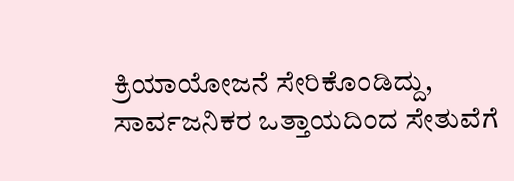ಕ್ರಿಯಾಯೋಜನೆ ಸೇರಿಕೊಂಡಿದ್ದು, ಸಾರ್ವಜನಿಕರ ಒತ್ತಾಯದಿಂದ ಸೇತುವೆಗೆ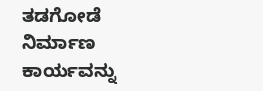ತಡಗೋಡೆ ನಿರ್ಮಾಣ ಕಾರ್ಯವನ್ನು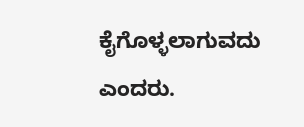ಕೈಗೊಳ್ಳಲಾಗುವದು ಎಂದರು.